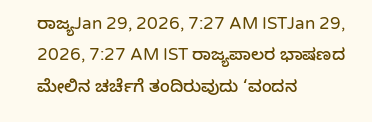ರಾಜ್ಯJan 29, 2026, 7:27 AM ISTJan 29, 2026, 7:27 AM IST ರಾಜ್ಯಪಾಲರ ಭಾಷಣದ ಮೇಲಿನ ಚರ್ಚೆಗೆ ತಂದಿರುವುದು ‘ವಂದನ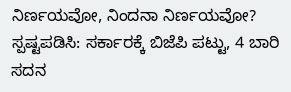ನಿರ್ಣಯವೋ, ನಿಂದನಾ ನಿರ್ಣಯವೋ? ಸ್ಪಷ್ಟಪಡಿಸಿ: ಸರ್ಕಾರಕ್ಕೆ ಬಿಜೆಪಿ ಪಟ್ಟು, 4 ಬಾರಿ ಸದನ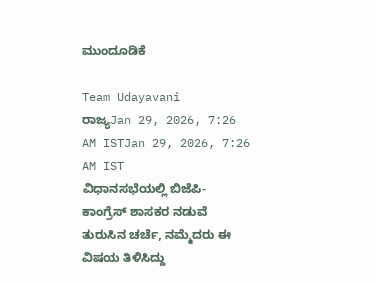ಮುಂದೂಡಿಕೆ

Team Udayavani
ರಾಜ್ಯJan 29, 2026, 7:26 AM ISTJan 29, 2026, 7:26 AM IST
ವಿಧಾನಸಭೆಯಲ್ಲಿ ಬಿಜೆಪಿ- ಕಾಂಗ್ರೆಸ್ ಶಾಸಕರ ನಡುವೆ ತುರುಸಿನ ಚರ್ಚೆ, ನಮ್ಮೆದರು ಈ ವಿಷಯ ತಿಳಿಸಿದ್ದು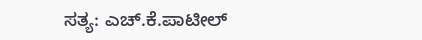ಸತ್ಯ: ಎಚ್.ಕೆ.ಪಾಟೀಲ್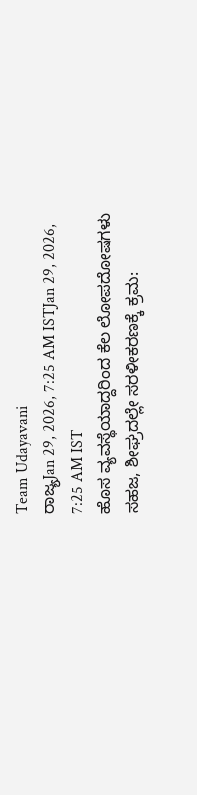Team Udayavani
ರಾಜ್ಯJan 29, 2026, 7:25 AM ISTJan 29, 2026, 7:25 AM IST
ಹೊಸ ವ್ಯವಸ್ಥೆಯಾದ್ದರಿಂದ ಕೆಲ ಲೋಪದೋಷಗಳು ಸಹಜ, ಶೀಘ್ರದಲ್ಲೇ ಸರಳೀಕರಣಕ್ಕೆ ಕ್ರಮ: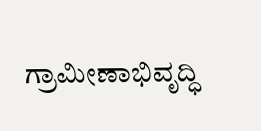ಗ್ರಾಮೀಣಾಭಿವೃದ್ಧಿ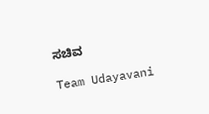ಸಚಿವ

Team Udayavani